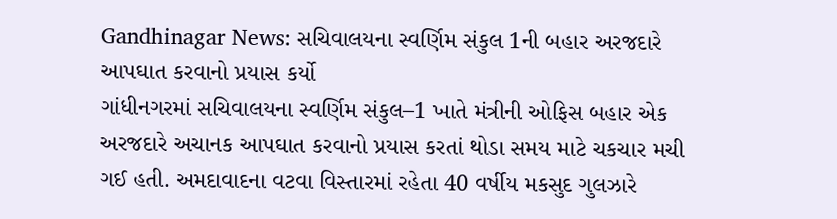Gandhinagar News: સચિવાલયના સ્વર્ણિમ સંકુલ 1ની બહાર અરજદારે આપઘાત કરવાનો પ્રયાસ કર્યો
ગાંધીનગરમાં સચિવાલયના સ્વર્ણિમ સંકુલ–1 ખાતે મંત્રીની ઓફિસ બહાર એક અરજદારે અચાનક આપઘાત કરવાનો પ્રયાસ કરતાં થોડા સમય માટે ચકચાર મચી ગઈ હતી. અમદાવાદના વટવા વિસ્તારમાં રહેતા 40 વર્ષીય મકસુદ ગુલઝારે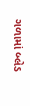ગળામાં બ્લેડ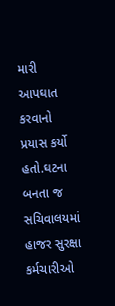મારી આપઘાત કરવાનો પ્રયાસ કર્યો હતો.ઘટના બનતા જ સચિવાલયમાં હાજર સુરક્ષા કર્મચારીઓ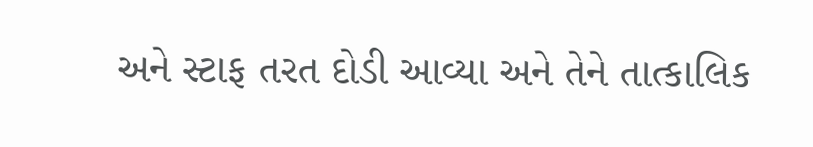અને સ્ટાફ તરત દોડી આવ્યા અને તેને તાત્કાલિક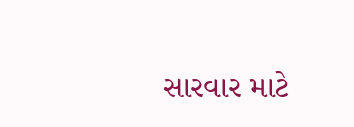સારવાર માટે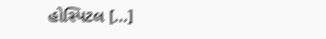હોસ્પિટલ […]